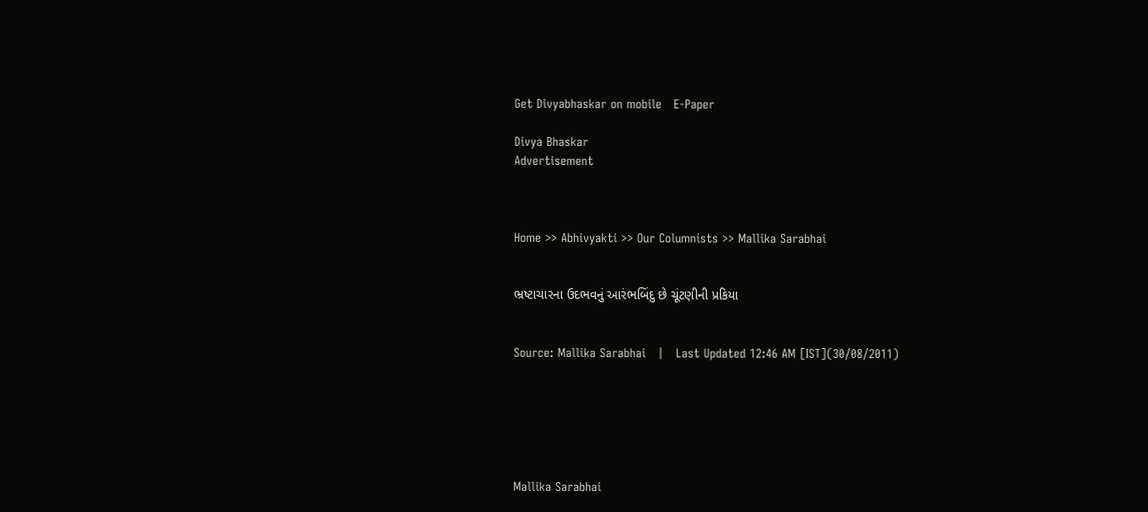Get Divyabhaskar on mobile   E-Paper

Divya Bhaskar
Advertisement



Home >> Abhivyakti >> Our Columnists >> Mallika Sarabhai


ભ્રષ્ટાચારના ઉદભવનું આરંભબિંદુ છે ચૂંટણીની પ્રકિયા


Source: Mallika Sarabhai   |   Last Updated 12:46 AM [IST](30/08/2011)






Mallika Sarabhai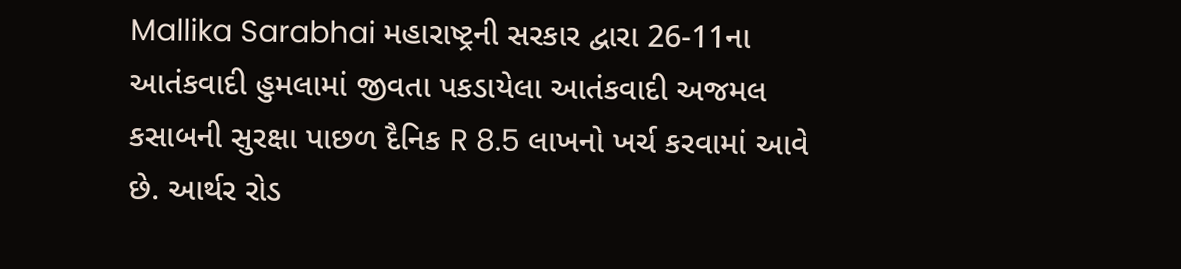Mallika Sarabhai મહારાષ્ટ્રની સરકાર દ્વારા 26-11ના આતંકવાદી હુમલામાં જીવતા પકડાયેલા આતંકવાદી અજમલ કસાબની સુરક્ષા પાછળ દૈનિક R 8.5 લાખનો ખર્ચ કરવામાં આવે છે. આર્થર રોડ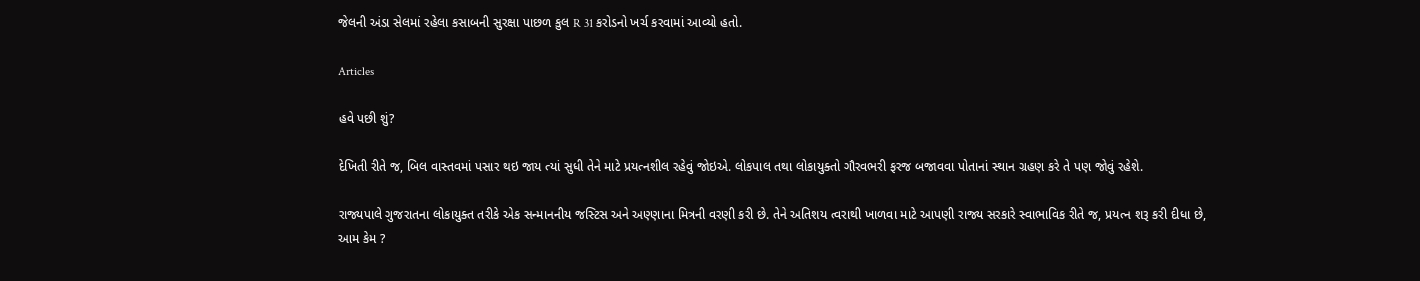જેલની અંડા સેલમાં રહેલા કસાબની સુરક્ષા પાછળ કુલ R 31 કરોડનો ખર્ચ કરવામાં આવ્યો હતો.

Articles

હવે પછી શું?

દેખિતી રીતે જ, બિલ વાસ્તવમાં પસાર થઇ જાય ત્યાં સુધી તેને માટે પ્રયત્નશીલ રહેવું જોઇએ. લોકપાલ તથા લોકાયુક્તો ગૌરવભરી ફરજ બજાવવા પોતાનાં સ્થાન ગ્રહણ કરે તે પણ જોવું રહેશે.

રાજ્યપાલે ગુજરાતના લોકાયુક્ત તરીકે એક સન્માનનીય જસ્ટિસ અને અણ્ણાના મિત્રની વરણી કરી છે. તેને અતિશય ત્વરાથી ખાળવા માટે આપણી રાજ્ય સરકારે સ્વાભાવિક રીતે જ, પ્રયત્ન શરૂ કરી દીધા છે, આમ કેમ ?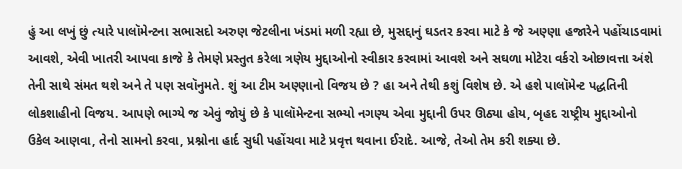હું આ લખું છું ત્યારે પાલૉમેન્ટના સભાસદો અરુણ જેટલીના ખંડમાં મળી રહ્યા છે, મુસદ્દાનું ઘડતર કરવા માટે કે જે અણ્ણા હજારેને પહોંચાડવામાં આવશે, એવી ખાતરી આપવા કાજે કે તેમણે પ્રસ્તુત કરેલા ત્રણેય મુદ્દાઓનો સ્વીકાર કરવામાં આવશે અને સઘળા મોટેરા વર્કરો ઓછાવત્તા અંશે તેની સાથે સંમત થશે અને તે પણ સવૉનુમતે. શું આ ટીમ અણ્ણાનો વિજય છે ? હા અને તેથી કશું વિશેષ છે. એ હશે પાલૉમેન્ટ પદ્ધતિની લોકશાહીનો વિજય. આપણે ભાગ્યે જ એવું જોયું છે કે પાલૉમેન્ટના સભ્યો નગણ્ય એવા મુદ્દાની ઉપર ઊઠ્યા હોય, બૃહદ રાષ્ટ્રીય મુદ્દાઓનો ઉકેલ આણવા, તેનો સામનો કરવા, પ્રશ્નોના હાર્દ સુધી પહોંચવા માટે પ્રવૃત્ત થવાના ઈરાદે. આજે, તેઓ તેમ કરી શક્યા છે.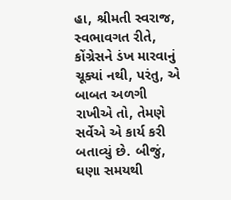હા, શ્રીમતી સ્વરાજ, સ્વભાવગત રીતે, કોંગ્રેસને ડંખ મારવાનું ચૂક્યાં નથી, પરંતુ, એ બાબત અળગી રાખીએ તો, તેમણે સર્વેએ એ કાર્ય કરી બતાવ્યું છે. બીજું, ઘણા સમયથી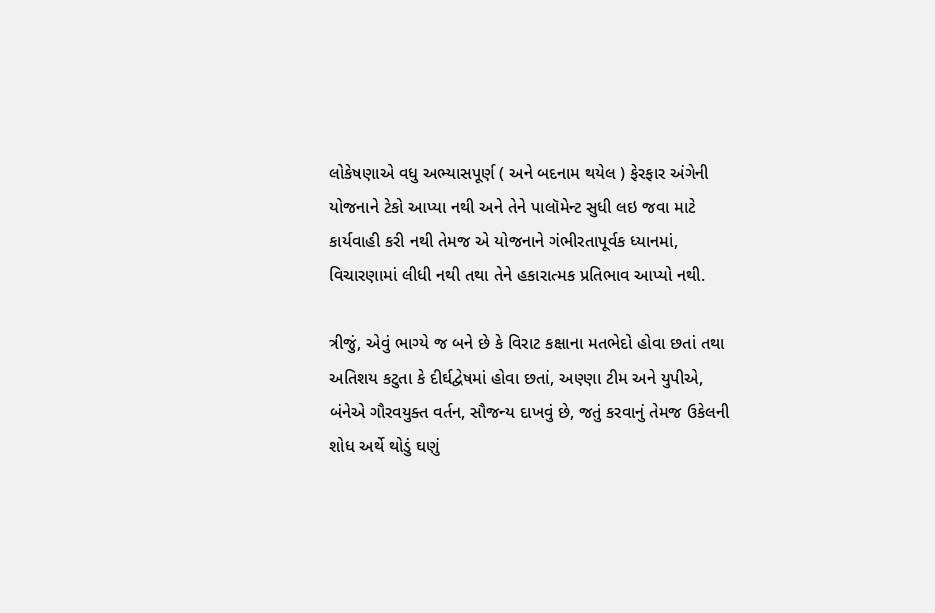લોકેષણાએ વધુ અભ્યાસપૂર્ણ ( અને બદનામ થયેલ ) ફેરફાર અંગેની યોજનાને ટેકો આપ્યા નથી અને તેને પાલૉમેન્ટ સુધી લઇ જવા માટે કાર્યવાહી કરી નથી તેમજ એ યોજનાને ગંભીરતાપૂર્વક ધ્યાનમાં, વિચારણામાં લીધી નથી તથા તેને હકારાત્મક પ્રતિભાવ આપ્યો નથી.

ત્રીજું, એવું ભાગ્યે જ બને છે કે વિરાટ કક્ષાના મતભેદો હોવા છતાં તથા અતિશય કટુતા કે દીર્ઘદ્વેષમાં હોવા છતાં, અણ્ણા ટીમ અને યુપીએ, બંનેએ ગૌરવયુક્ત વર્તન, સૌજન્ય દાખવું છે, જતું કરવાનું તેમજ ઉકેલની શોધ અર્થે થોડું ઘણું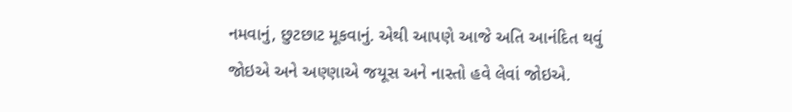નમવાનું, છુટછાટ મૂકવાનું. એથી આપણે આજે અતિ આનંદિત થવું જોઇએ અને અણ્ણાએ જયૂસ અને નાસ્તો હવે લેવાં જોઇએ.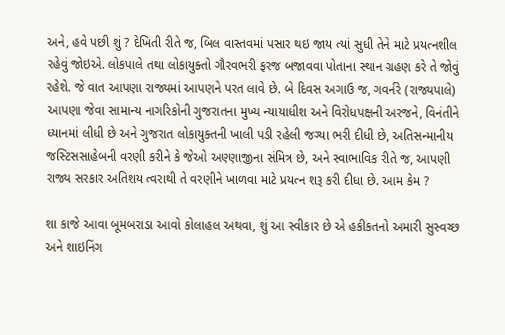અને, હવે પછી શું ? દેખિતી રીતે જ, બિલ વાસ્તવમાં પસાર થઇ જાય ત્યાં સુધી તેને માટે પ્રયત્નશીલ રહેવું જોઇએ. લોકપાલે તથા લોકાયુક્તો ગૌરવભરી ફરજ બજાવવા પોતાના સ્થાન ગ્રહણ કરે તે જોવું રહેશે. જે વાત આપણા રાજ્યમાં આપણને પરત લાવે છે. બે દિવસ અગાઉ જ, ગવર્નરે (રાજ્યપાલે) આપણા જેવા સામાન્ય નાગરિકોની ગુજરાતના મુખ્ય ન્યાયાધીશ અને વિરોધપક્ષની અરજને, વિનંતીને ધ્યાનમાં લીધી છે અને ગુજરાત લોકાયુક્તની ખાલી પડી રહેલી જગ્યા ભરી દીધી છે, અતિસન્માનીય જસ્ટિસસાહેબની વરણી કરીને કે જેઓ અણ્ણાજીના સંમિત્ર છે, અને સ્વાભાવિક રીતે જ, આપણી રાજ્ય સરકાર અતિશય ત્વરાથી તે વરણીને ખાળવા માટે પ્રયત્ન શરૂ કરી દીધા છે. આમ કેમ ?

શા કાજે આવા બૂમબરાડા આવો કોલાહલ અથવા, શું આ સ્વીકાર છે એ હકીકતનો અમારી સુસ્વચ્છ અને શાઇનિંગ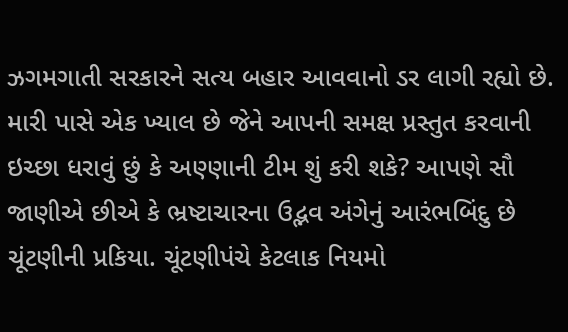ઝગમગાતી સરકારને સત્ય બહાર આવવાનો ડર લાગી રહ્યો છે. મારી પાસે એક ખ્યાલ છે જેને આપની સમક્ષ પ્રસ્તુત કરવાની ઇચ્છા ધરાવું છું કે અણ્ણાની ટીમ શું કરી શકે? આપણે સૌ જાણીએ છીએ કે ભ્રષ્ટાચારના ઉદ્ભવ અંગેનું આરંભબિંદુ છે ચૂંટણીની પ્રકિયા. ચૂંટણીપંચે કેટલાક નિયમો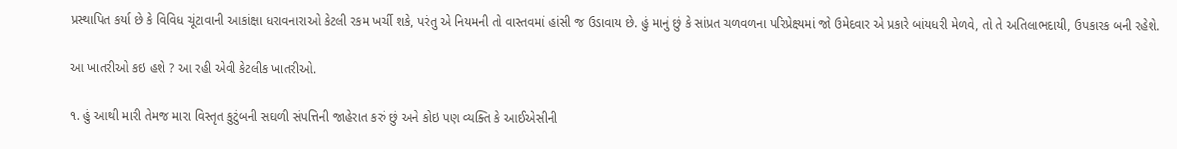પ્રસ્થાપિત કર્યા છે કે વિવિધ ચૂંટાવાની આકાંક્ષા ધરાવનારાઓ કેટલી રકમ ખર્ચી શકે, પરંતુ એ નિયમની તો વાસ્તવમાં હાંસી જ ઉડાવાય છે. હું માનું છું કે સાંપ્રત ચળવળના પરિપ્રેક્ષ્યમાં જો ઉમેદવાર એ પ્રકારે બાંયધરી મેળવે, તો તે અતિલાભદાયી, ઉપકારક બની રહેશે.

આ ખાતરીઓ કઇ હશે ? આ રહી એવી કેટલીક ખાતરીઓ.

૧. હું આથી મારી તેમજ મારા વિસ્તૃત કુટુંબની સઘળી સંપત્તિની જાહેરાત કરું છું અને કોઇ પણ વ્યક્તિ કે આઈએસીની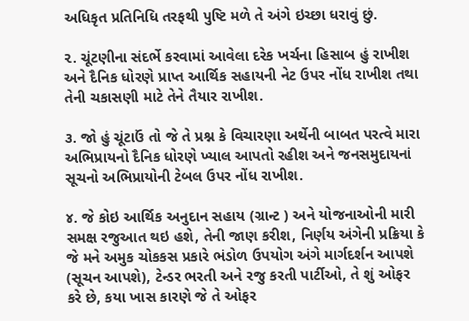અધિકૃત પ્રતિનિધિ તરફથી પુષ્ટિ મળે તે અંગે ઇચ્છા ધરાવું છું.

૨. ચૂંટણીના સંદર્ભે કરવામાં આવેલા દરેક ખર્ચના હિસાબ હું રાખીશ અને દૈનિક ધોરણે પ્રાપ્ત આર્થિક સહાયની નેટ ઉપર નોંધ રાખીશ તથા તેની ચકાસણી માટે તેને તૈયાર રાખીશ.

૩. જો હું ચૂંટાઉં તો જે તે પ્રશ્ન કે વિચારણા અર્થેની બાબત પરત્વે મારા અભિપ્રાયનો દૈનિક ધોરણે ખ્યાલ આપતો રહીશ અને જનસમુદાયનાં સૂચનો અભિપ્રાયોની ટેબલ ઉપર નોંધ રાખીશ.

૪. જે કોઇ આર્થિક અનુદાન સહાય (ગ્રાન્ટ ) અને યોજનાઓની મારી સમક્ષ રજુઆત થઇ હશે, તેની જાણ કરીશ, નિર્ણય અંગેની પ્રક્રિયા કે જે મને અમુક ચોકકસ પ્રકારે ભંડોળ ઉપયોગ અંગે માર્ગદર્શન આપશે (સૂચન આપશે), ટેન્ડર ભરતી અને રજુ કરતી પાર્ટીઓ, તે શું ઓફર કરે છે, કયા ખાસ કારણે જે તે ઓફર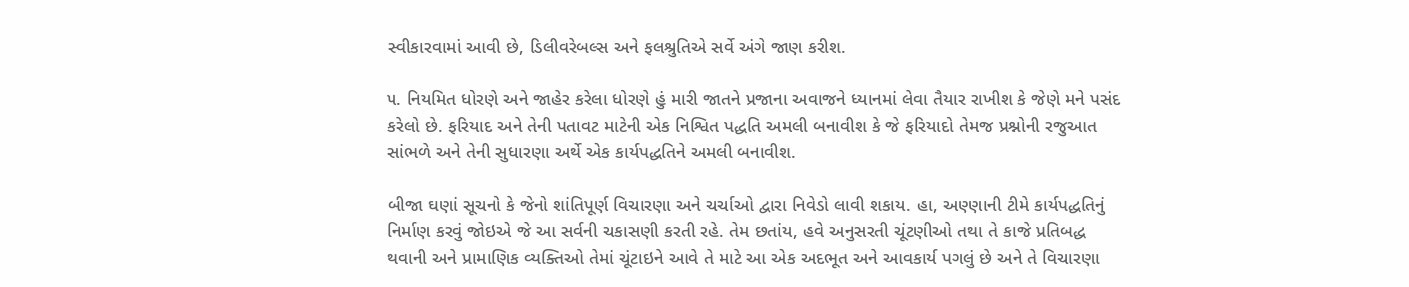સ્વીકારવામાં આવી છે, ડિલીવરેબલ્સ અને ફલશ્રુતિએ સર્વે અંગે જાણ કરીશ.

૫. નિયમિત ધોરણે અને જાહેર કરેલા ધોરણે હું મારી જાતને પ્રજાના અવાજને ધ્યાનમાં લેવા તૈયાર રાખીશ કે જેણે મને પસંદ કરેલો છે. ફરિયાદ અને તેની પતાવટ માટેની એક નિશ્વિત પદ્ધતિ અમલી બનાવીશ કે જે ફરિયાદો તેમજ પ્રશ્નોની રજુઆત સાંભળે અને તેની સુધારણા અર્થે એક કાર્યપદ્ધતિને અમલી બનાવીશ.

બીજા ઘણાં સૂચનો કે જેનો શાંતિપૂર્ણ વિચારણા અને ચર્ચાઓ દ્વારા નિવેડો લાવી શકાય. હા, અણ્ણાની ટીમે કાર્યપદ્ધતિનું નિર્માણ કરવું જોઇએ જે આ સર્વની ચકાસણી કરતી રહે. તેમ છતાંય, હવે અનુસરતી ચૂંટણીઓ તથા તે કાજે પ્રતિબદ્ધ થવાની અને પ્રામાણિક વ્યક્તિઓ તેમાં ચૂંટાઇને આવે તે માટે આ એક અદભૂત અને આવકાર્ય પગલું છે અને તે વિચારણા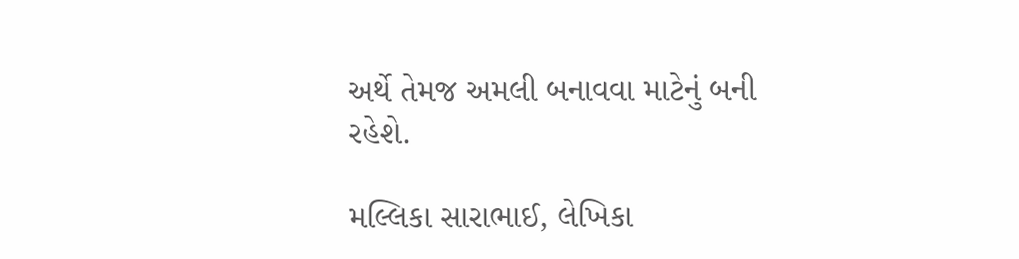અર્થે તેમજ અમલી બનાવવા માટેનું બની રહેશે.

મલ્લિકા સારાભાઈ, લેખિકા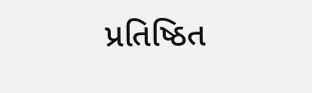પ્રતિષ્ઠિત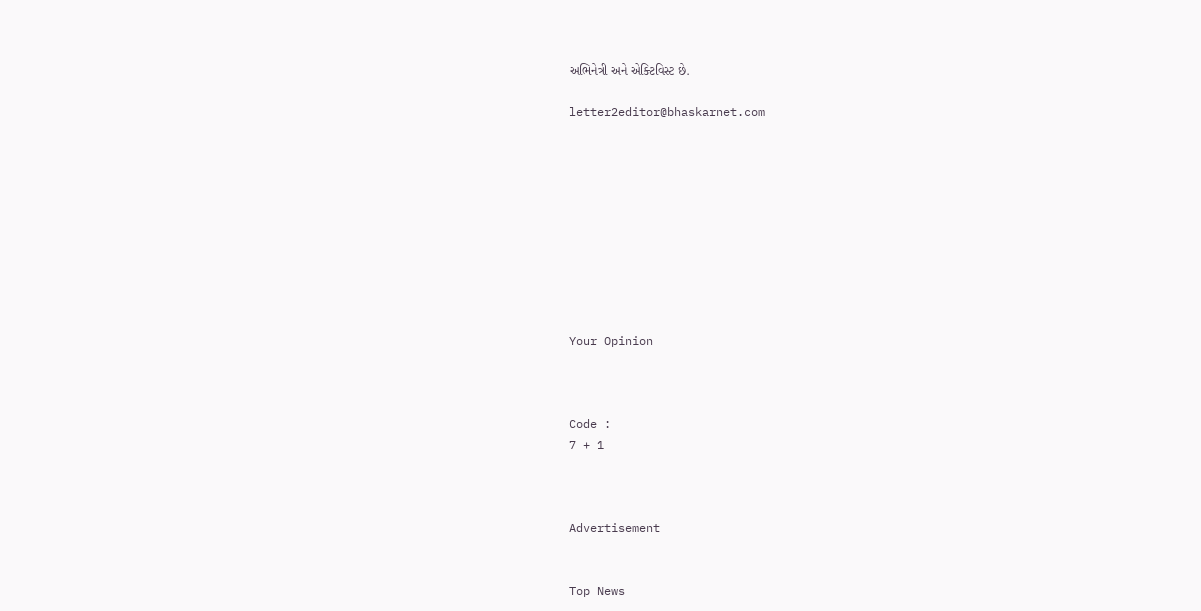અભિનેત્રી અને એક્ટિવિસ્ટ છે.

letter2editor@bhaskarnet.com










Your Opinion



Code :
7 + 1



Advertisement


Top News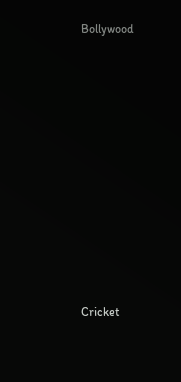Bollywood











Cricket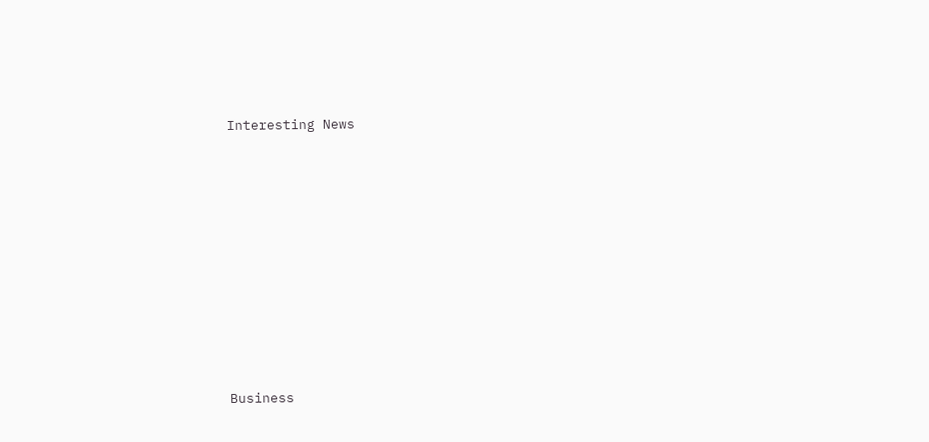Interesting News











Business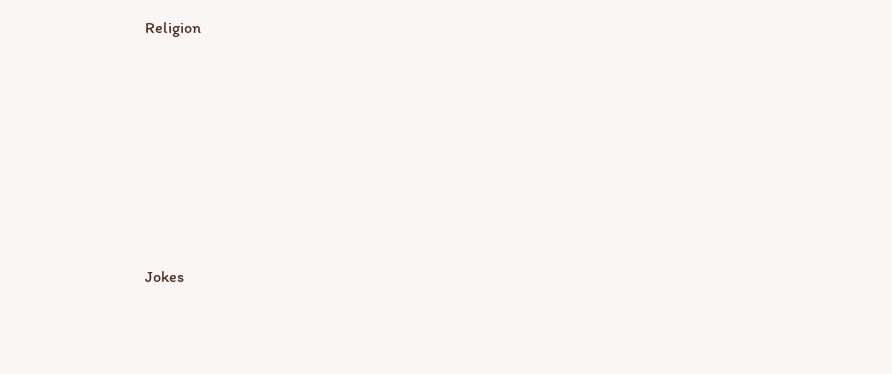Religion











Jokes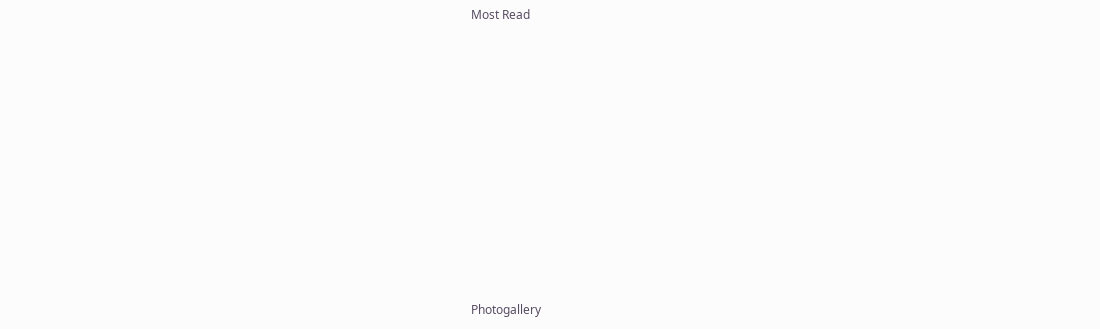Most Read











Photogallery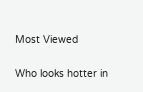Most Viewed

Who looks hotter in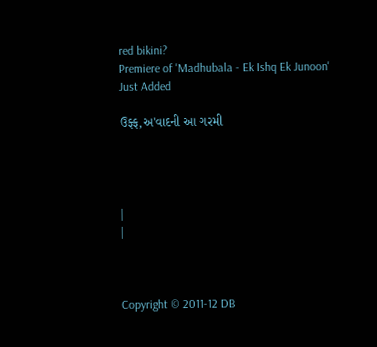red bikini?
Premiere of 'Madhubala - Ek Ishq Ek Junoon'
Just Added

ઉફ્ફ,અ'વાદની આ ગરમી




|
|



Copyright © 2011-12 DB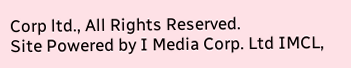Corp ltd., All Rights Reserved.
Site Powered by I Media Corp. Ltd IMCL,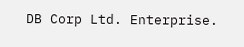DB Corp Ltd. Enterprise.